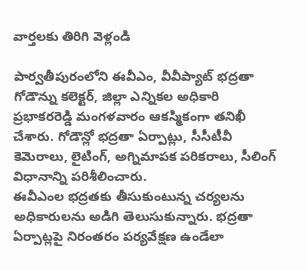వార్తలకు తిరిగి వెళ్లండి

పార్వతీపురంలోని ఈవీఎం, వీవీప్యాట్ భద్రతా గోడౌన్ను కలెక్టర్, జిల్లా ఎన్నికల అధికారి ప్రభాకరరెడ్డి మంగళవారం ఆకస్మికంగా తనిఖీ చేశారు. గోడౌన్లో భద్రతా ఏర్పాట్లు, సీసీటీవీ కెమెరాలు, లైటింగ్, అగ్నిమాపక పరికరాలు, సీలింగ్ విధానాన్ని పరిశీలించారు.
ఈవీఎంల భద్రతకు తీసుకుంటున్న చర్యలను అధికారులను అడిగి తెలుసుకున్నారు. భద్రతా ఏర్పాట్లపై నిరంతరం పర్యవేక్షణ ఉండేలా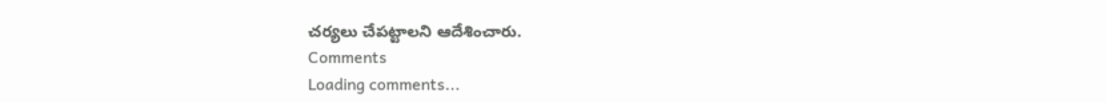చర్యలు చేపట్టాలని ఆదేశించారు.
Comments
Loading comments...